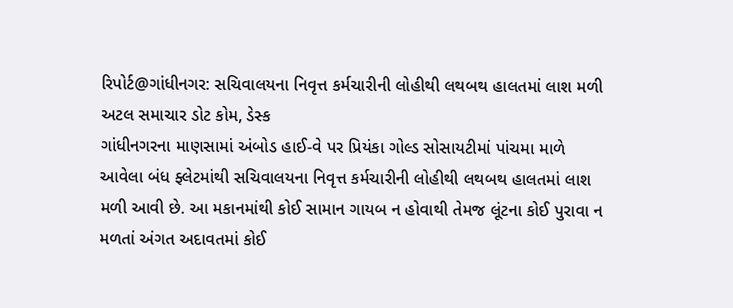રિપોર્ટ@ગાંધીનગર: સચિવાલયના નિવૃત્ત કર્મચારીની લોહીથી લથબથ હાલતમાં લાશ મળી
અટલ સમાચાર ડોટ કોમ, ડેસ્ક
ગાંધીનગરના માણસામાં અંબોડ હાઈ-વે પર પ્રિયંકા ગોલ્ડ સોસાયટીમાં પાંચમા માળે આવેલા બંધ ફ્લેટમાંથી સચિવાલયના નિવૃત્ત કર્મચારીની લોહીથી લથબથ હાલતમાં લાશ મળી આવી છે. આ મકાનમાંથી કોઈ સામાન ગાયબ ન હોવાથી તેમજ લૂંટના કોઈ પુરાવા ન મળતાં અંગત અદાવતમાં કોઈ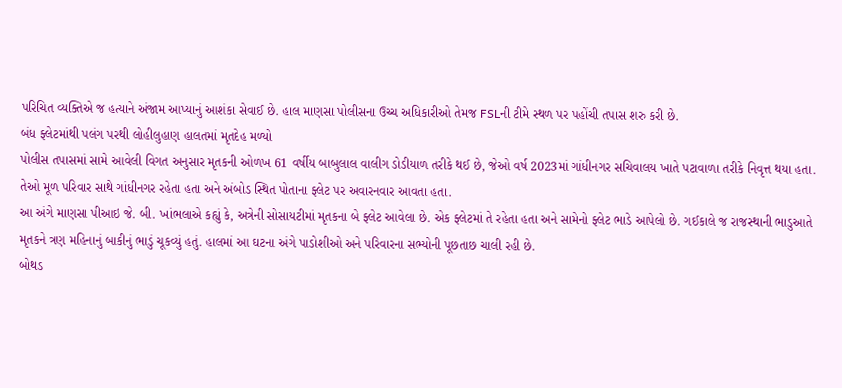પરિચિત વ્યક્તિએ જ હત્યાને અંજામ આપ્યાનું આશંકા સેવાઈ છે. હાલ માણસા પોલીસના ઉચ્ચ અધિકારીઓ તેમજ FSLની ટીમે સ્થળ પર પહોંચી તપાસ શરુ કરી છે.
બંધ ફ્લેટમાંથી પલંગ પરથી લોહીલુહાણ હાલતમાં મૃતદેહ મળ્યો
પોલીસ તપાસમાં સામે આવેલી વિગત અનુસાર મૃતકની ઓળખ 61 વર્ષીય બાબુલાલ વાલીગ ડોડીયાળ તરીકે થઈ છે, જેઓ વર્ષ 2023માં ગાંધીનગર સચિવાલય ખાતે પટાવાળા તરીકે નિવૃત્ત થયા હતા. તેઓ મૂળ પરિવાર સાથે ગાંધીનગર રહેતા હતા અને અંબોડ સ્થિત પોતાના ફ્લેટ પર અવારનવાર આવતા હતા.
આ અંગે માણસા પીઆઇ જે. બી. ખાંભલાએ કહ્યું કે, અત્રેની સોસાયટીમાં મૃતકના બે ફ્લેટ આવેલા છે. એક ફ્લેટમાં તે રહેતા હતા અને સામેનો ફ્લેટ ભાડે આપેલો છે. ગઈકાલે જ રાજસ્થાની ભાડુઆતે મૃતકને ત્રણ મહિનાનું બાકીનું ભાડું ચૂકવ્યું હતું. હાલમાં આ ઘટના અંગે પાડોશીઓ અને પરિવારના સભ્યોની પૂછતાછ ચાલી રહી છે.
બોથડ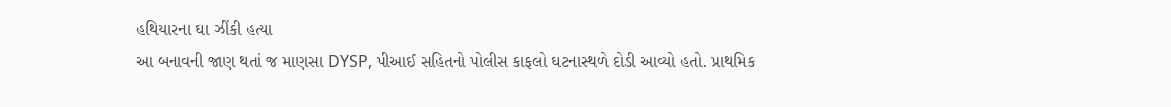હથિયારના ઘા ઝીંકી હત્યા
આ બનાવની જાણ થતાં જ માણસા DYSP, પીઆઈ સહિતનો પોલીસ કાફલો ઘટનાસ્થળે દોડી આવ્યો હતો. પ્રાથમિક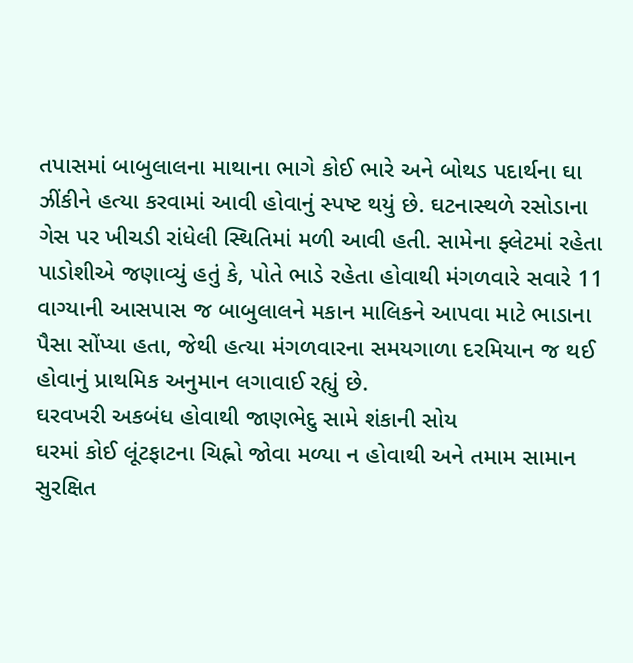તપાસમાં બાબુલાલના માથાના ભાગે કોઈ ભારે અને બોથડ પદાર્થના ઘા ઝીંકીને હત્યા કરવામાં આવી હોવાનું સ્પષ્ટ થયું છે. ઘટનાસ્થળે રસોડાના ગેસ પર ખીચડી રાંધેલી સ્થિતિમાં મળી આવી હતી. સામેના ફ્લેટમાં રહેતા પાડોશીએ જણાવ્યું હતું કે, પોતે ભાડે રહેતા હોવાથી મંગળવારે સવારે 11 વાગ્યાની આસપાસ જ બાબુલાલને મકાન માલિકને આપવા માટે ભાડાના પૈસા સોંપ્યા હતા, જેથી હત્યા મંગળવારના સમયગાળા દરમિયાન જ થઈ હોવાનું પ્રાથમિક અનુમાન લગાવાઈ રહ્યું છે.
ઘરવખરી અકબંધ હોવાથી જાણભેદુ સામે શંકાની સોય
ઘરમાં કોઈ લૂંટફાટના ચિહ્નો જોવા મળ્યા ન હોવાથી અને તમામ સામાન સુરક્ષિત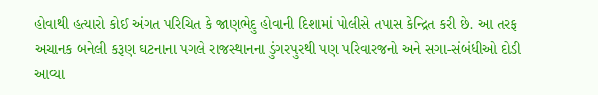હોવાથી હત્યારો કોઈ અંગત પરિચિત કે જાણભેદુ હોવાની દિશામાં પોલીસે તપાસ કેન્દ્રિત કરી છે. આ તરફ અચાનક બનેલી કરૂણ ઘટનાના પગલે રાજસ્થાનના ડુંગરપુરથી પણ પરિવારજનો અને સગા-સંબંધીઓ દોડી આવ્યા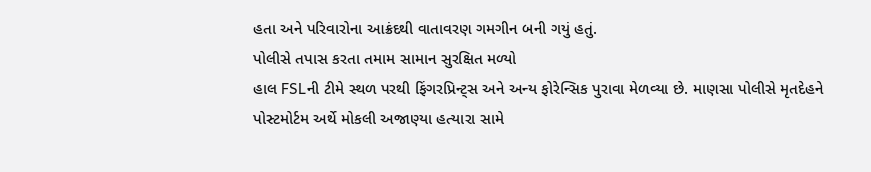હતા અને પરિવારોના આક્રંદથી વાતાવરણ ગમગીન બની ગયું હતું.
પોલીસે તપાસ કરતા તમામ સામાન સુરક્ષિત મળ્યો
હાલ FSLની ટીમે સ્થળ પરથી ફિંગરપ્રિન્ટ્સ અને અન્ય ફોરેન્સિક પુરાવા મેળવ્યા છે. માણસા પોલીસે મૃતદેહને પોસ્ટમોર્ટમ અર્થે મોકલી અજાણ્યા હત્યારા સામે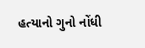હત્યાનો ગુનો નોંધી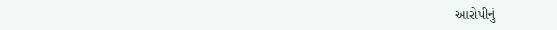આરોપીનું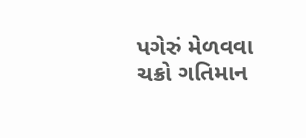પગેરું મેળવવા ચક્રો ગતિમાન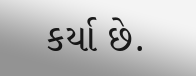કર્યા છે.